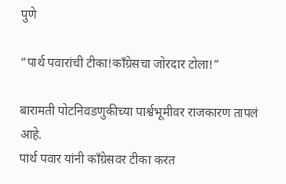पुणे

“पार्थ पवारांची टीका!काँग्रेसचा जोरदार टोला!”

बारामती पोटनिवडणुकीच्या पार्श्वभूमीवर राजकारण तापलं आहे.
पार्थ पवार यांनी काँग्रेसवर टीका करत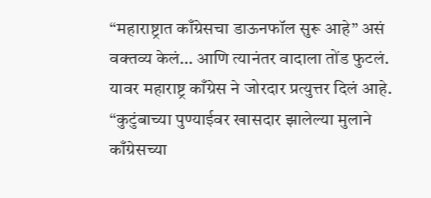“महाराष्ट्रात काँग्रेसचा डाऊनफॉल सुरू आहे” असं वक्तव्य केलं… आणि त्यानंतर वादाला तोंड फुटलं.
यावर महाराष्ट्र काँग्रेस ने जोरदार प्रत्युत्तर दिलं आहे.
“कुटुंबाच्या पुण्याईवर खासदार झालेल्या मुलाने काँग्रेसच्या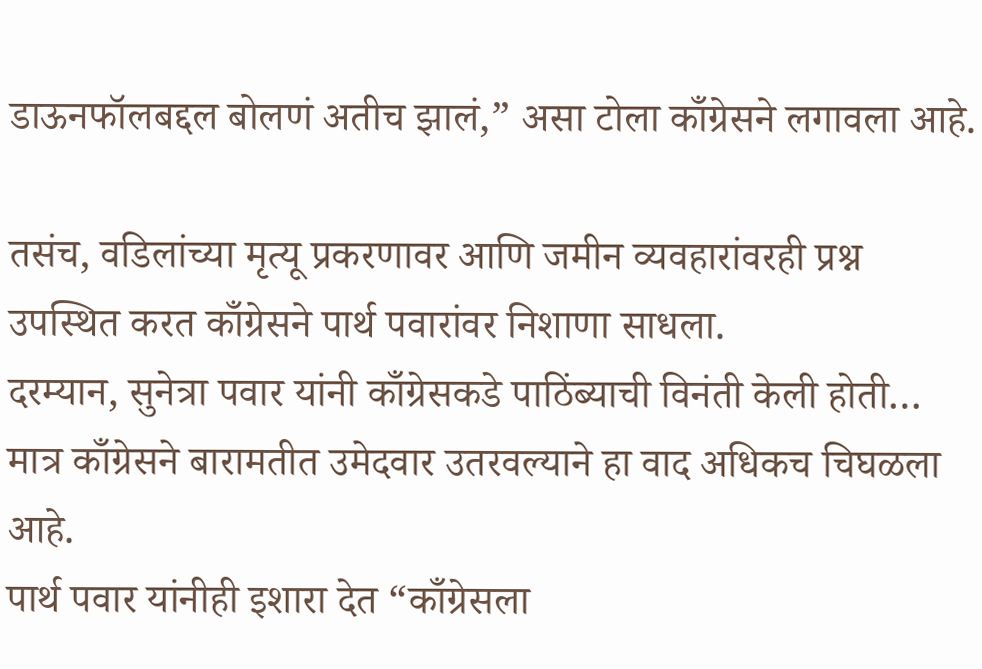डाऊनफॉलबद्दल बोलणं अतीच झालं,” असा टोला काँग्रेसने लगावला आहे.

तसंच, वडिलांच्या मृत्यू प्रकरणावर आणि जमीन व्यवहारांवरही प्रश्न उपस्थित करत काँग्रेसने पार्थ पवारांवर निशाणा साधला.
दरम्यान, सुनेत्रा पवार यांनी काँग्रेसकडे पाठिंब्याची विनंती केली होती… मात्र काँग्रेसने बारामतीत उमेदवार उतरवल्याने हा वाद अधिकच चिघळला आहे.
पार्थ पवार यांनीही इशारा देत “काँग्रेसला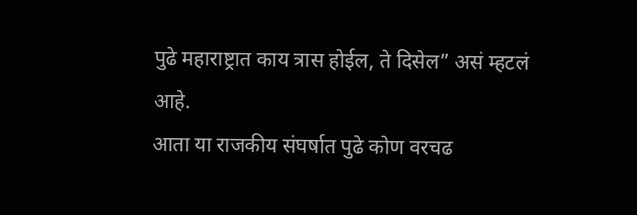पुढे महाराष्ट्रात काय त्रास होईल, ते दिसेल” असं म्हटलं आहे.
आता या राजकीय संघर्षात पुढे कोण वरचढ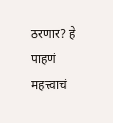ठरणार? हे पाहणं महत्त्वाचं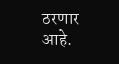ठरणार आहे.